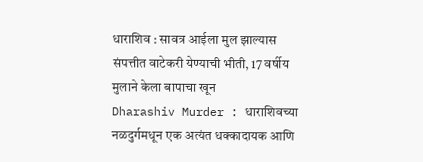धाराशिव : सावत्र आईला मुल झाल्यास संपत्तीत वाटेकरी येण्याची भीती, 17 वर्षीय मुलाने केला बापाचा खून
Dharashiv Murder : धाराशिवच्या नळदुर्गमधून एक अत्यंत धक्कादायक आणि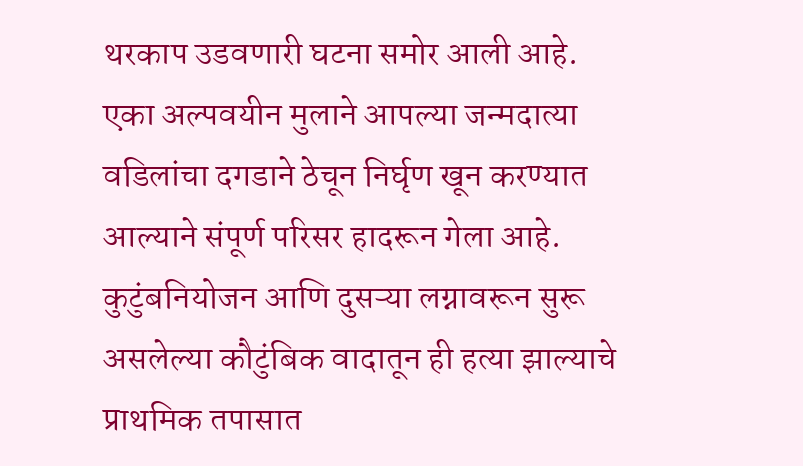थरकाप उडवणारी घटना समोर आली आहे. एका अल्पवयीन मुलाने आपल्या जन्मदात्या वडिलांचा दगडाने ठेचून निर्घृण खून करण्यात आल्याने संपूर्ण परिसर हादरून गेला आहे. कुटुंबनियोजन आणि दुसऱ्या लग्नावरून सुरू असलेल्या कौटुंबिक वादातून ही हत्या झाल्याचे प्राथमिक तपासात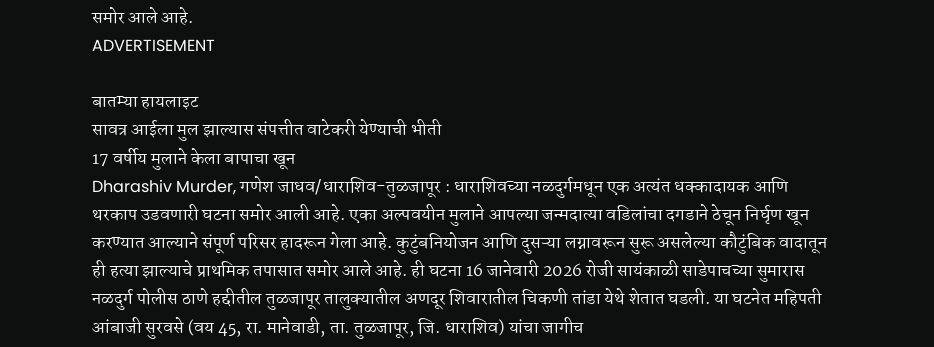समोर आले आहे.
ADVERTISEMENT

बातम्या हायलाइट
सावत्र आईला मुल झाल्यास संपत्तीत वाटेकरी येण्याची भीती
17 वर्षीय मुलाने केला बापाचा खून
Dharashiv Murder, गणेश जाधव/धाराशिव-तुळजापूर : धाराशिवच्या नळदुर्गमधून एक अत्यंत धक्कादायक आणि थरकाप उडवणारी घटना समोर आली आहे. एका अल्पवयीन मुलाने आपल्या जन्मदात्या वडिलांचा दगडाने ठेचून निर्घृण खून करण्यात आल्याने संपूर्ण परिसर हादरून गेला आहे. कुटुंबनियोजन आणि दुसऱ्या लग्नावरून सुरू असलेल्या कौटुंबिक वादातून ही हत्या झाल्याचे प्राथमिक तपासात समोर आले आहे. ही घटना 16 जानेवारी 2026 रोजी सायंकाळी साडेपाचच्या सुमारास नळदुर्ग पोलीस ठाणे हद्दीतील तुळजापूर तालुक्यातील अणदूर शिवारातील चिकणी तांडा येथे शेतात घडली. या घटनेत महिपती आंबाजी सुरवसे (वय 45, रा. मानेवाडी, ता. तुळजापूर, जि. धाराशिव) यांचा जागीच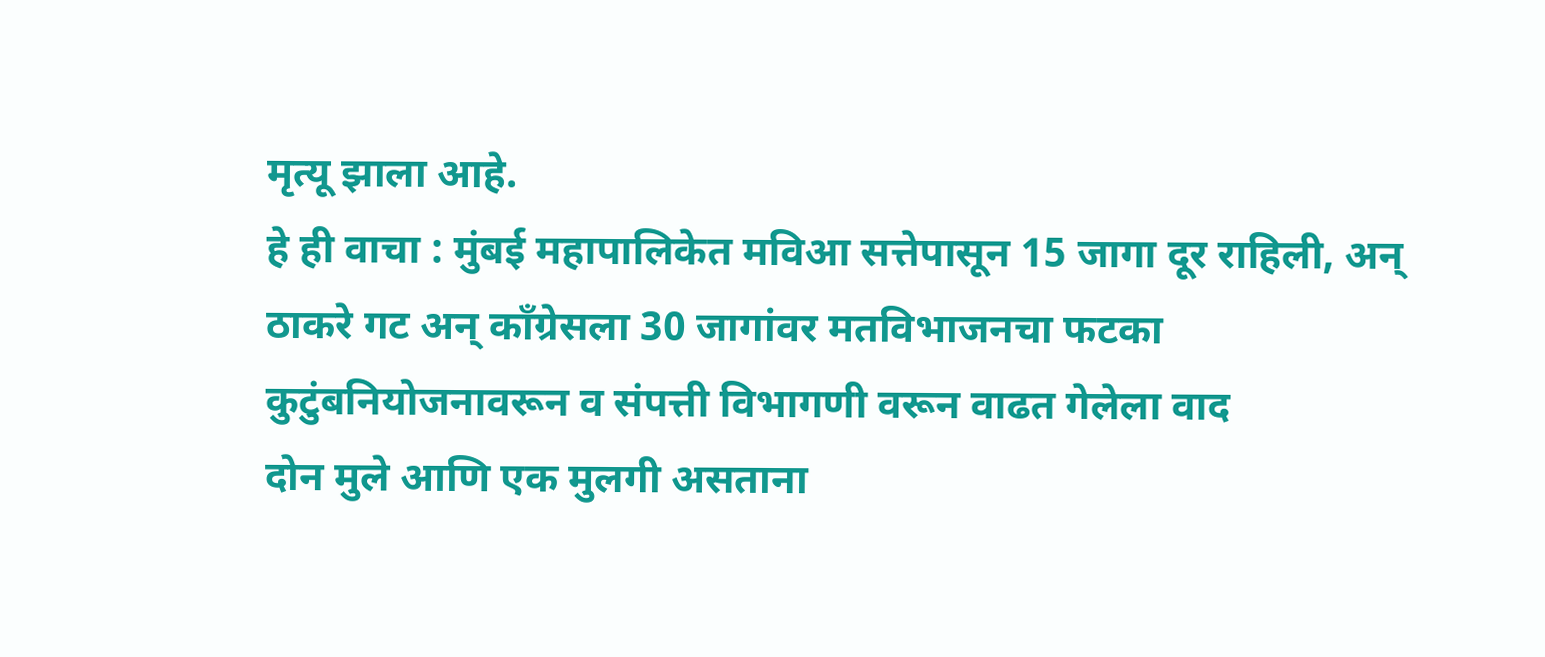मृत्यू झाला आहे.
हे ही वाचा : मुंबई महापालिकेत मविआ सत्तेपासून 15 जागा दूर राहिली, अन् ठाकरे गट अन् काँग्रेसला 30 जागांवर मतविभाजनचा फटका
कुटुंबनियोजनावरून व संपत्ती विभागणी वरून वाढत गेलेला वाद
दोन मुले आणि एक मुलगी असताना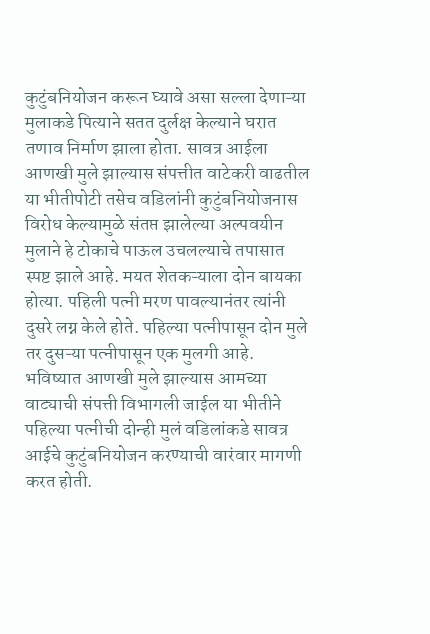कुटुंबनियोजन करून घ्यावे असा सल्ला देणाऱ्या मुलाकडे पित्याने सतत दुर्लक्ष केल्याने घरात तणाव निर्माण झाला होता. सावत्र आईला आणखी मुले झाल्यास संपत्तीत वाटेकरी वाढतील या भीतीपोटी तसेच वडिलांनी कुटुंबनियोजनास विरोध केल्यामुळे संतप्त झालेल्या अल्पवयीन मुलाने हे टोकाचे पाऊल उचलल्याचे तपासात स्पष्ट झाले आहे. मयत शेतकऱ्याला दोन बायका होत्या. पहिली पत्नी मरण पावल्यानंतर त्यांनी दुसरे लग्न केले होते. पहिल्या पत्नीपासून दोन मुले तर दुसऱ्या पत्नीपासून एक मुलगी आहे. भविष्यात आणखी मुले झाल्यास आमच्या वाट्याची संपत्ती विभागली जाईल या भीतीने पहिल्या पत्नीची दोन्ही मुलं वडिलांकडे सावत्र आईचे कुटुंबनियोजन करण्याची वारंवार मागणी करत होती.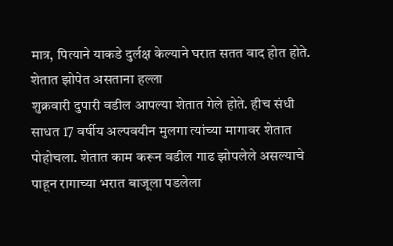मात्र, पित्याने याकडे दुर्लक्ष केल्याने घरात सतत वाद होत होते.
शेतात झोपेत असताना हल्ला
शुक्रवारी दुपारी वडील आपल्या शेतात गेले होते. हीच संधी साधत 17 वर्षीय अल्पवयीन मुलगा त्यांच्या मागावर शेतात पोहोचला. शेतात काम करून वडील गाढ झोपलेले असल्याचे पाहून रागाच्या भरात बाजूला पडलेला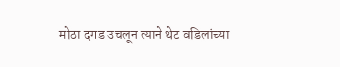मोठा दगड उचलून त्याने थेट वडिलांच्या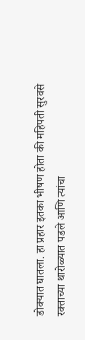डोक्यात घातला. हा प्रहार इतका भीषण होता की महिपती सुरवसे रक्ताच्या थारोळ्यात पडले आणि त्यांचा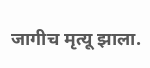जागीच मृत्यू झाला.